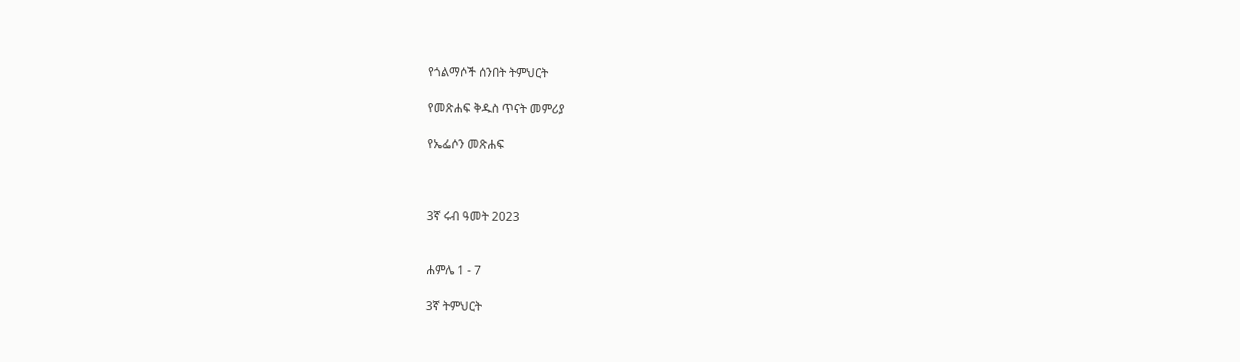የጎልማሶች ሰንበት ትምህርት

የመጽሐፍ ቅዱስ ጥናት መምሪያ

የኤፌሶን መጽሐፍ



3ኛ ሩብ ዓመት 2023


ሐምሌ 1 - 7

3ኛ ትምህርት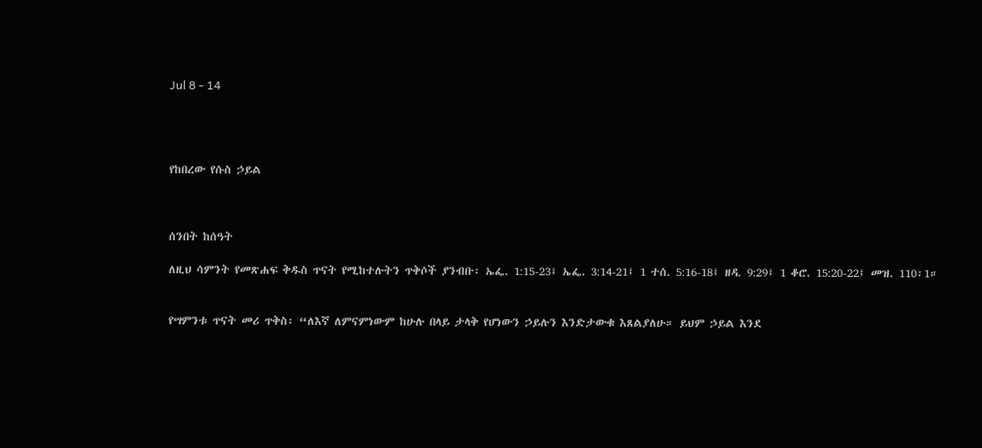Jul 8 - 14




የከበረው የሱስ ኃይል



ሰንበት ከሰዓት

ለዚህ ሳምንት የመጽሐፍ ቅዱስ ጥናት የሚከተሉትን ጥቅሶች ያንብቡ፡ ኤፌ. 1:15-23፤ ኤፌ. 3:14-21፤ 1 ተሰ. 5:16-18፤ ዘዳ. 9:29፤ 1 ቆሮ. 15:20-22፤ መዝ. 110፡1።


የሣምንቱ ጥናት መሪ ጥቅስ፡ “ለእኛ ለምናምነውም ከሁሉ በላይ ታላቅ የሆነውን ኃይሉን እንድታውቁ እጸልያለሁ። ይህም ኃይል እንደ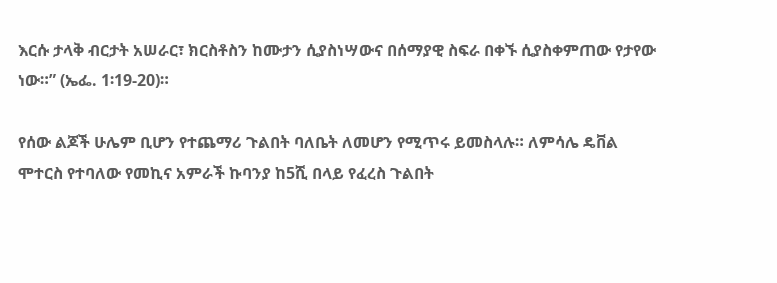እርሱ ታላቅ ብርታት አሠራር፣ ክርስቶስን ከሙታን ሲያስነሣውና በሰማያዊ ስፍራ በቀኙ ሲያስቀምጠው የታየው ነው።” (ኤፌ. 1፡19-20)።

የሰው ልጆች ሁሌም ቢሆን የተጨማሪ ጉልበት ባለቤት ለመሆን የሚጥሩ ይመስላሉ። ለምሳሌ ዴቨል ሞተርስ የተባለው የመኪና አምራች ኩባንያ ከ5ሺ በላይ የፈረስ ጉልበት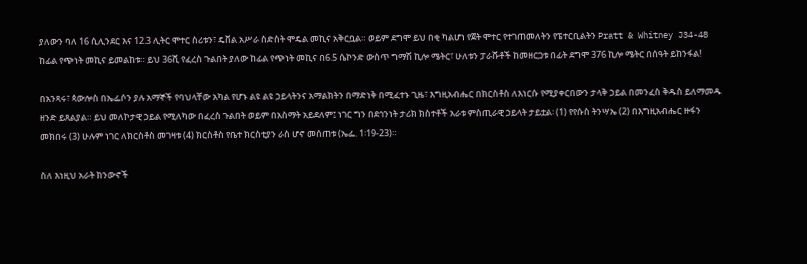ያለውን ባለ 16 ሲሊንደር እና 12.3 ሊትር ሞተር ስሪቱን፣ ዴቨል አሥራ ስድስት ሞዴል መኪና አቅርቧል። ወይም ደግሞ ይህ በቂ ካልሆነ የጀት ሞተር የተገጠመለትን የፔተርቢልትን Pratt & Whitney J34-48 ከፊል የጭነት መኪና ይመልከቱ። ይህ 36ሺ የፈረስ ጉልበት ያለው ከፊል የጭነት መኪና በ6.5 ሴኮንድ ውስጥ ግማሽ ኪሎ ሜትር፣ ሁለቱን ፓራሹቶች ከመዘርጋቱ በፊት ደግሞ 376 ኪሎ ሜትር በሰዓት ይከንፋል!

በአንጻሩ፣ ጳውሎስ በኤፌሶን ያሉ አማኞች የባህላቸው አካል የሆኑ ልዩ ልዩ ኃይላትንና አማልክትን በማድነቅ በሚፈተኑ ጊዜ፣ እግዚአብሔር በክርስቶስ ለእነርሱ የሚያቀርበውን ታላቅ ኃይል በመንፈስ ቅዱስ ይለማመዱ ዘንድ ይጸልያል። ይህ መለኮታዊ ኃይል የሚለካው በፈረስ ጉልበት ወይም በአስማት አይደለም፤ ነገር ግን በደኅንነት ታሪክ ክስተቶች አራቱ ምስጢራዊ ኃይላት ታይቷል፡ (1) የየሱስ ትንሣኤ (2) በእግዚአብሔር ዙፋን መክበሩ (3) ሁሉም ነገር ለክርስቶስ መገዛቱ (4) ክርስቶስ የቤተ ክርስቲያን ራስ ሆኖ መሰጠቱ (ኤፌ. 1፡19-23)።

ስለ እነዚህ አራት ክንውኖች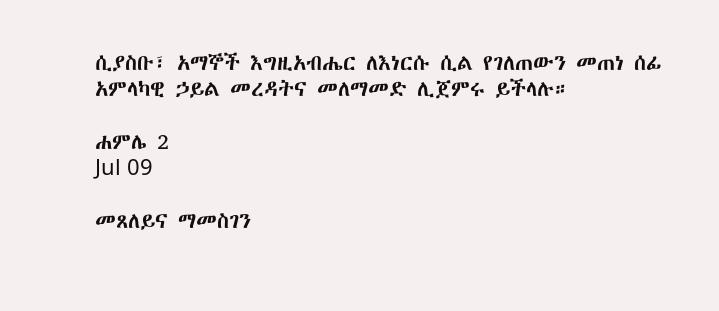ሲያስቡ፣ አማኞች እግዚአብሔር ለእነርሱ ሲል የገለጠውን መጠነ ሰፊ አምላካዊ ኃይል መረዳትና መለማመድ ሊጀምሩ ይችላሉ።

ሐምሌ 2
Jul 09

መጸለይና ማመስገን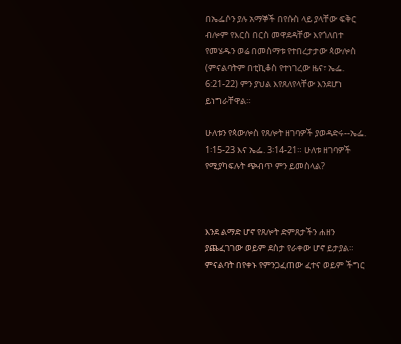በኤፌሶን ያሉ አማኞች በየሱስ ላይ ያላቸው ፍቅር ብሎም የእርስ በርስ መዋደዳቸው እየጎለበተ የመሄዱን ወሬ በመስማቱ የተበረታታው ጳውሎስ (ምናልባትም በቲኪቆስ የተነገረው ዜና፣ ኤፌ. 6:21-22) ምን ያህል እየጸለየላቸው እንደሆነ ይነግራቸዋል።

ሁለቱን የጳውሎስ የጸሎት ዘገባዎች ያወዳድሩ--ኤፌ. 1፡15-23 እና ኤፌ. 3፡14-21። ሁለቱ ዘገባዎች የሚያካፍሉት ጭብጥ ምን ይመስላል?



እንደ ልማድ ሆኖ የጸሎት ድምጸታችን ሐዘን ያጨፈገገው ወይም ደስታ የራቀው ሆኖ ይታያል። ምናልባት በየቀኑ የምንጋፈጠው ፈተና ወይም ችግር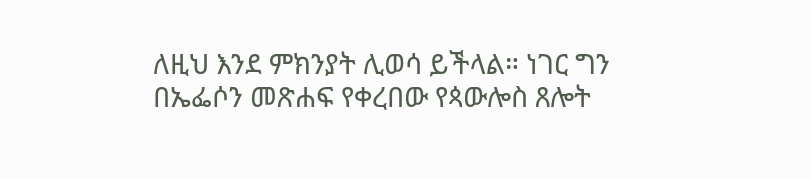ለዚህ እንደ ምክንያት ሊወሳ ይችላል። ነገር ግን በኤፌሶን መጽሐፍ የቀረበው የጳውሎስ ጸሎት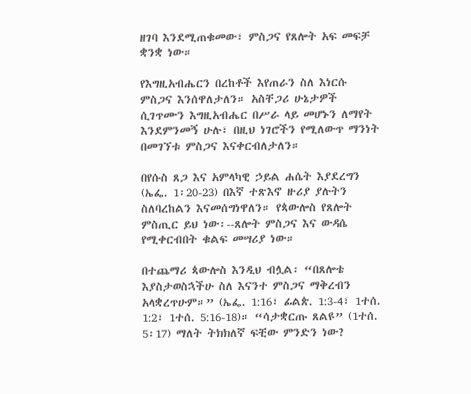ዘገባ እንደሚጠቁመው፣ ምስጋና የጸሎት አፍ መፍቻ ቋንቋ ነው።

የእግዚአብሔርን በረከቶች እየጠራን ስለ እነርሱ ምስጋና እንሰዋለታለን። አስቸጋሪ ሁኔታዎች ሲገጥሙን እግዚአብሔር በሥራ ላይ መሆኑን ለማየት እንደምንመኝ ሁሉ፣ በዚህ ነገሮችን የሚለውጥ ማንነት በመገኘቱ ምስጋና እናቀርብለታለን።

በየሱስ ጸጋ እና አምላካዊ ኃይል ሐሴት እያደረግን (ኤፌ. 1፡20-23) በእኛ ተጽእኖ ዙሪያ ያሉትን ስለባረከልን እናመሰግነዋለን። የጳውሎስ የጸሎት ምስጢር ይህ ነው፡--ጸሎት ምስጋና እና ውዳሴ የሚቀርብበት ቁልፍ መሣሪያ ነው።

በተጨማሪ ጳውሎስ እንዲህ ብሏል፡ “በጸሎቴ እያስታወስኋችሁ ስለ እናንተ ምስጋና ማቅረብን አላቋረጥሁም።” (ኤፌ. 1:16፣ ፊልጵ. 1:3-4፣ 1ተሰ. 1:2፣ 1ተሰ. 5:16-18)። “ሳታቋርጡ ጸልዩ” (1ተሰ. 5፡17) ማለት ትክክለኛ ፍቺው ምንድን ነው?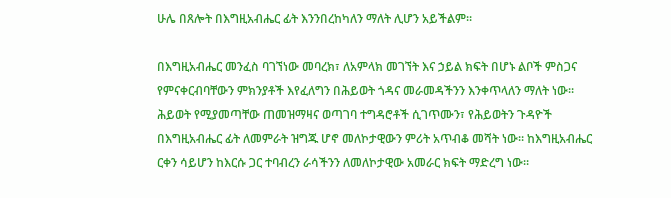ሁሌ በጸሎት በእግዚአብሔር ፊት እንንበረከካለን ማለት ሊሆን አይችልም።

በእግዚአብሔር መንፈስ ባገኘነው መባረክ፣ ለአምላክ መገኘት እና ኃይል ክፍት በሆኑ ልቦች ምስጋና የምናቀርብባቸውን ምክንያቶች እየፈለግን በሕይወት ጎዳና መራመዳችንን እንቀጥላለን ማለት ነው። ሕይወት የሚያመጣቸው ጠመዝማዛና ወጣገባ ተግዳሮቶች ሲገጥሙን፣ የሕይወትን ጉዳዮች በእግዚአብሔር ፊት ለመምራት ዝግጁ ሆኖ መለኮታዊውን ምሪት አጥብቆ መሻት ነው። ከእግዚአብሔር ርቀን ሳይሆን ከእርሱ ጋር ተባብረን ራሳችንን ለመለኮታዊው አመራር ክፍት ማድረግ ነው።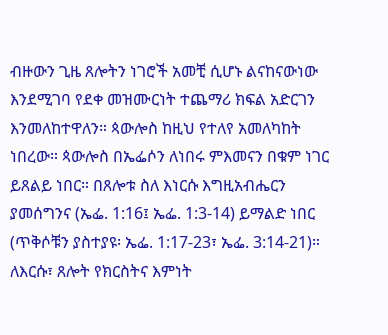ብዙውን ጊዜ ጸሎትን ነገሮች አመቺ ሲሆኑ ልናከናውነው እንደሚገባ የደቀ መዝሙርነት ተጨማሪ ክፍል አድርገን እንመለከተዋለን። ጳውሎስ ከዚህ የተለየ አመለካከት ነበረው። ጳውሎስ በኤፌሶን ለነበሩ ምእመናን በቁም ነገር ይጸልይ ነበር። በጸሎቱ ስለ እነርሱ እግዚአብሔርን ያመሰግንና (ኤፌ. 1:16፤ ኤፌ. 1:3-14) ይማልድ ነበር (ጥቅሶቹን ያስተያዩ፡ ኤፌ. 1:17-23፣ ኤፌ. 3:14-21)። ለእርሱ፣ ጸሎት የክርስትና እምነት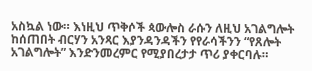አስኳል ነው። እነዚህ ጥቅሶች ጳውሎስ ራሱን ለዚህ አገልግሎት ከሰጠበት ብርሃን አንጻር እያንዳንዳችን የየራሳችንን “የጸሎት አገልግሎት” እንድንመረምር የሚያበረታታ ጥሪ ያቀርባሉ።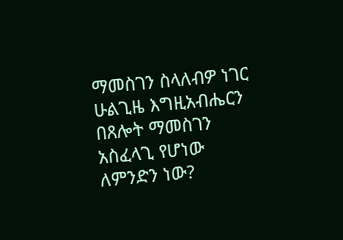ማመስገን ስላለብዎ ነገር ሁልጊዜ እግዚአብሔርን በጸሎት ማመስገን አስፈላጊ የሆነው ለምንድን ነው?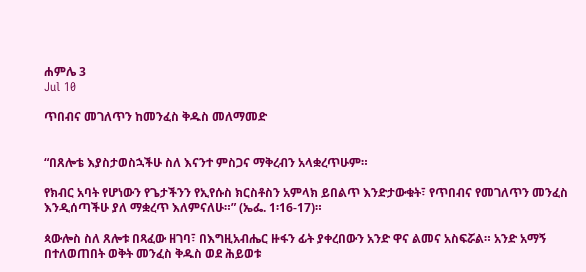ሐምሌ 3
Jul 10

ጥበብና መገለጥን ከመንፈስ ቅዱስ መለማመድ


“በጸሎቴ እያስታወስኋችሁ ስለ እናንተ ምስጋና ማቅረብን አላቋረጥሁም።

የክብር አባት የሆነውን የጌታችንን የኢየሱስ ክርስቶስን አምላክ ይበልጥ እንድታውቁት፣ የጥበብና የመገለጥን መንፈስ እንዲሰጣችሁ ያለ ማቋረጥ እለምናለሁ።” (ኤፌ. 1፡16-17)።

ጳውሎስ ስለ ጸሎቱ በጻፈው ዘገባ፣ በእግዚአብሔር ዙፋን ፊት ያቀረበውን አንድ ዋና ልመና አስፍሯል። አንድ አማኝ በተለወጠበት ወቅት መንፈስ ቅዱስ ወደ ሕይወቱ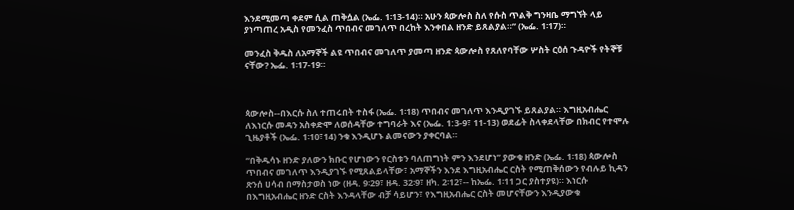እንደሚመጣ ቀደም ሲል ጠቅሷል (ኤፌ. 1፡13-14)። አሁን ጳውሎስ ስለ የሱስ ጥልቅ ግንዛቤ ማግኘት ላይ ያነጣጠረ አዲስ የመንፈስ ጥበብና መገለጥ በረከት እንቀበል ዘንድ ይጸልያል።” (ኤፌ. 1፡17)።

መንፈስ ቅዱስ ለአማኞች ልዩ ጥበብና መገለጥ ያመጣ ዘንድ ጳውሎስ የጸለየባቸው ሦስት ርዕሰ ጉዳዮች የትኞቹ ናቸው? ኤፌ. 1፡17-19።



ጳውሎስ--በእርሱ ስለ ተጠሩበት ተስፋ (ኤፌ. 1፡18) ጥበብና መገለጥ እንዲያገኙ ይጸልያል። እግዚአብሔር ለእነርሱ መዳን አስቀድሞ ለወሰዳቸው ተግባራት እና (ኤፌ. 1:3-9፣ 11-13) ወደፊት ስላቀደላቸው በክብር የተሞሉ ጊዜያቶች (ኤፌ. 1፡10፣14) ንቁ እንዲሆኑ ልመናውን ያቀርባል።

“በቅዱሳኑ ዘንድ ያለውን ክቡር የሆነውን የርስቱን ባለጠግነት ምን እንደሆነ” ያውቁ ዘንድ (ኤፌ. 1፡18) ጳውሎስ ጥበብና መገለጥ እንዲያገኙ የሚጸልይላቸው፣ አማኞችን እንደ እግዚአብሔር ርስት የሚጠቅሰውን የብሉይ ኪዳን ጽንሰ ሀሳብ በማስታወስ ነው (ዘዳ. 9፡29፣ ዘዳ. 32፡9፣ ዘካ. 2፡12፣-- ከኤፌ. 1፡11 ጋር ያስተያዩ)። እነርሱ በእግዚአብሔር ዘንድ ርስት እንዳላቸው ብቻ ሳይሆን፣ የእግዚአብሔር ርስት መሆናቸውን እንዲያውቁ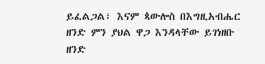ይፈልጋል፣ እናም ጳውሎስ በእግዚአብሔር ዘንድ ምን ያህል ዋጋ እንዳላቸው ይገነዘቡ ዘንድ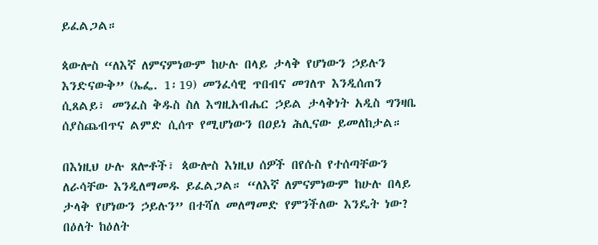ይፈልጋል።

ጳውሎስ “ለእኛ ለምናምነውም ከሁሉ በላይ ታላቅ የሆነውን ኃይሉን እንድናውቅ” (ኤፌ. 1፡19) መንፈሳዊ ጥበብና መገለጥ እንዲሰጠን ሲጸልይ፣ መንፈስ ቅዱስ ስለ እግዚአብሔር ኃይል ታላቅነት አዲስ ግንዛቤ ሰያስጨብጥና ልምድ ሲሰጥ የሚሆነውን በዐይነ ሕሊናው ይመለከታል።

በእነዚህ ሁሉ ጸሎቶች፣ ጳውሎስ እነዚህ ሰዎች በየሱስ የተሰጣቸውን ለራሳቸው እንዲለማመዱ ይፈልጋል። “ለእኛ ለምናምነውም ከሁሉ በላይ ታላቅ የሆነውን ኃይሉን” በተሻለ መለማመድ የምንችለው እንዴት ነው? በዕለት ከዕለት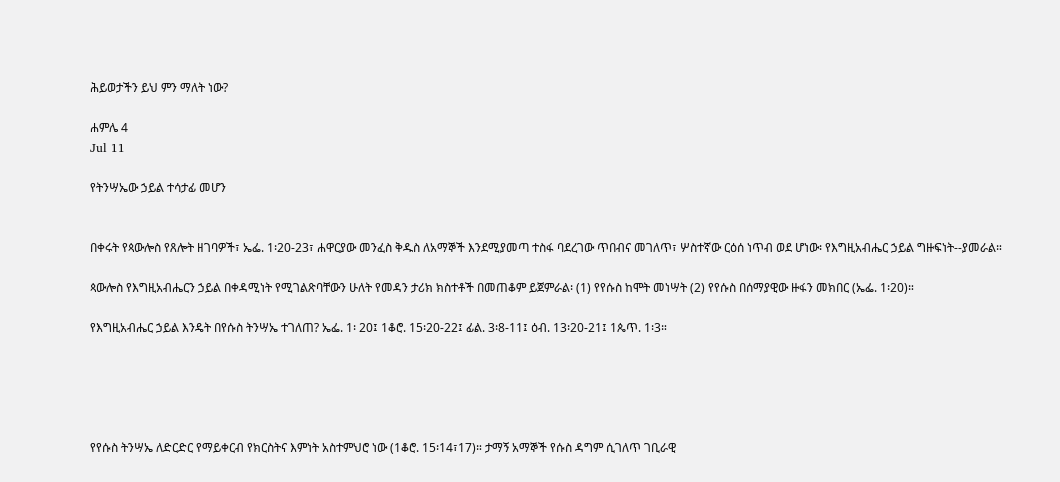ሕይወታችን ይህ ምን ማለት ነው?

ሐምሌ 4
Jul 11

የትንሣኤው ኃይል ተሳታፊ መሆን


በቀሩት የጳውሎስ የጸሎት ዘገባዎች፣ ኤፌ. 1፡20-23፣ ሐዋርያው መንፈስ ቅዱስ ለአማኞች እንደሚያመጣ ተስፋ ባደረገው ጥበብና መገለጥ፣ ሦስተኛው ርዕሰ ነጥብ ወደ ሆነው፡ የእግዚአብሔር ኃይል ግዙፍነት--ያመራል።

ጳውሎስ የእግዚአብሔርን ኃይል በቀዳሚነት የሚገልጽባቸውን ሁለት የመዳን ታሪክ ክስተቶች በመጠቆም ይጀምራል፡ (1) የየሱስ ከሞት መነሣት (2) የየሱስ በሰማያዊው ዙፋን መክበር (ኤፌ. 1፡20)።

የእግዚአብሔር ኃይል እንዴት በየሱስ ትንሣኤ ተገለጠ? ኤፌ. 1፡ 20፤ 1ቆሮ. 15፡20-22፤ ፊል. 3፡8-11፤ ዕብ. 13፡20-21፤ 1ጴጥ. 1፡3።





የየሱስ ትንሣኤ ለድርድር የማይቀርብ የክርስትና እምነት አስተምህሮ ነው (1ቆሮ. 15፡14፣17)። ታማኝ አማኞች የሱስ ዳግም ሲገለጥ ገቢራዊ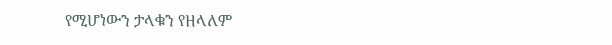የሚሆነውን ታላቁን የዘላለም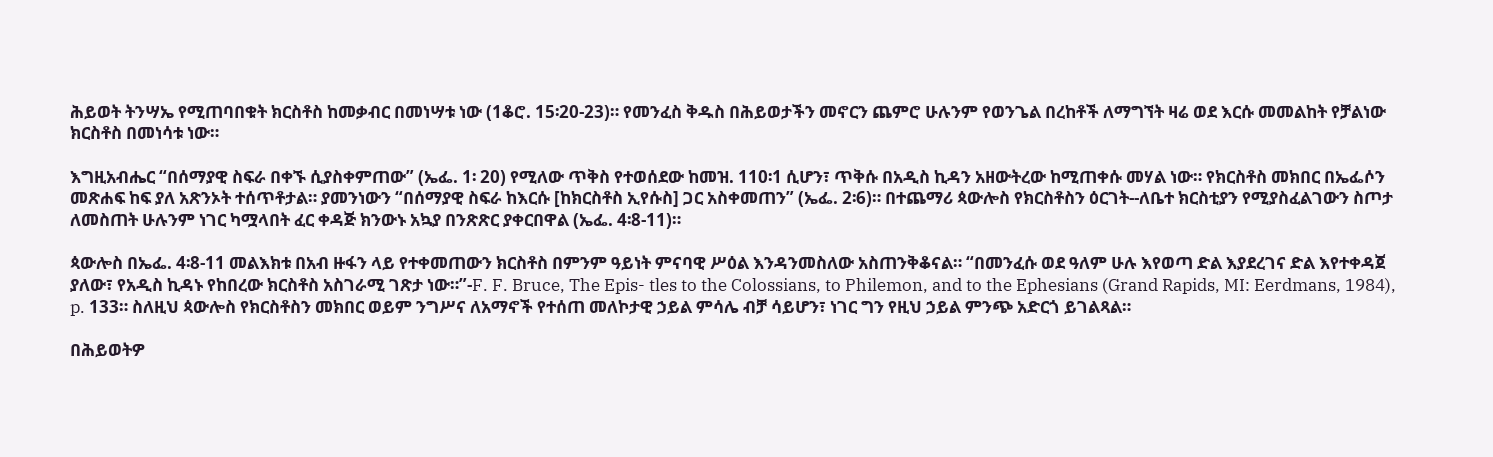ሕይወት ትንሣኤ የሚጠባበቁት ክርስቶስ ከመቃብር በመነሣቱ ነው (1ቆሮ. 15፡20-23)። የመንፈስ ቅዱስ በሕይወታችን መኖርን ጨምሮ ሁሉንም የወንጌል በረከቶች ለማግኘት ዛሬ ወደ እርሱ መመልከት የቻልነው ክርስቶስ በመነሳቱ ነው።

እግዚአብሔር “በሰማያዊ ስፍራ በቀኙ ሲያስቀምጠው” (ኤፌ. 1፡ 20) የሚለው ጥቅስ የተወሰደው ከመዝ. 110፡1 ሲሆን፣ ጥቅሱ በአዲስ ኪዳን አዘውትረው ከሚጠቀሱ መሃል ነው። የክርስቶስ መክበር በኤፌሶን መጽሐፍ ከፍ ያለ አጽንኦት ተሰጥቶታል። ያመንነውን “በሰማያዊ ስፍራ ከእርሱ [ከክርስቶስ ኢየሱስ] ጋር አስቀመጠን” (ኤፌ. 2፡6)። በተጨማሪ ጳውሎስ የክርስቶስን ዕርገት--ለቤተ ክርስቲያን የሚያስፈልገውን ስጦታ ለመስጠት ሁሉንም ነገር ካሟላበት ፈር ቀዳጅ ክንውኑ አኳያ በንጽጽር ያቀርበዋል (ኤፌ. 4፡8-11)።

ጳውሎስ በኤፌ. 4፡8-11 መልእክቱ በአብ ዙፋን ላይ የተቀመጠውን ክርስቶስ በምንም ዓይነት ምናባዊ ሥዕል እንዳንመስለው አስጠንቅቆናል። “በመንፈሱ ወደ ዓለም ሁሉ እየወጣ ድል እያደረገና ድል እየተቀዳጀ ያለው፣ የአዲስ ኪዳኑ የከበረው ክርስቶስ አስገራሚ ገጽታ ነው።”-F. F. Bruce, The Epis- tles to the Colossians, to Philemon, and to the Ephesians (Grand Rapids, MI: Eerdmans, 1984), p. 133። ስለዚህ ጳውሎስ የክርስቶስን መክበር ወይም ንግሥና ለአማኖች የተሰጠ መለኮታዊ ኃይል ምሳሌ ብቻ ሳይሆን፣ ነገር ግን የዚህ ኃይል ምንጭ አድርጎ ይገልጻል።

በሕይወትዎ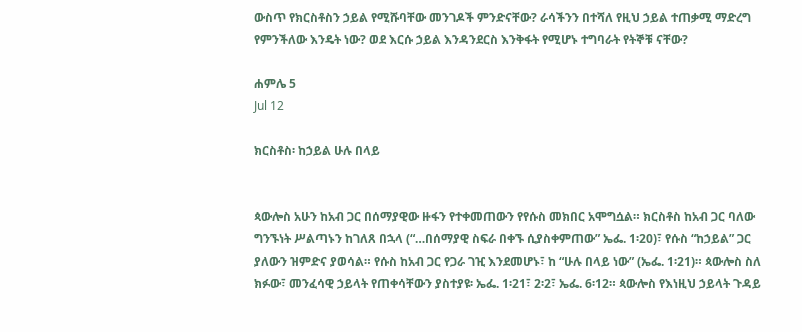ውስጥ የክርስቶስን ኃይል የሚሹባቸው መንገዶች ምንድናቸው? ራሳችንን በተሻለ የዚህ ኃይል ተጠቃሚ ማድረግ የምንችለው እንዴት ነው? ወደ እርሱ ኃይል እንዳንደርስ እንቅፋት የሚሆኑ ተግባራት የትኞቹ ናቸው?

ሐምሌ 5
Jul 12

ክርስቶስ፡ ከኃይል ሁሉ በላይ


ጳውሎስ አሁን ከአብ ጋር በሰማያዊው ዙፋን የተቀመጠውን የየሱስ መክበር አሞግሷል። ክርስቶስ ከአብ ጋር ባለው ግንኙነት ሥልጣኑን ከገለጸ በኋላ (“…በሰማያዊ ስፍራ በቀኙ ሲያስቀምጠው” ኤፌ. 1፡20)፣ የሱስ “ከኃይል” ጋር ያለውን ዝምድና ያወሳል። የሱስ ከአብ ጋር የጋራ ገዢ እንደመሆኑ፣ ከ “ሁሉ በላይ ነው” (ኤፌ. 1፡21)። ጳውሎስ ስለ ክፉው፣ መንፈሳዊ ኃይላት የጠቀሳቸውን ያስተያዩ፡ ኤፌ. 1፡21፣ 2፡2፣ ኤፌ. 6፡12። ጳውሎስ የእነዚህ ኃይላት ጉዳይ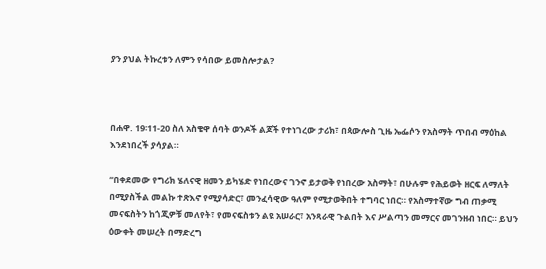ያን ያህል ትኩረቱን ለምን የሳበው ይመስሎታል?



በሐዋ. 19፡11-20 ስለ አስቄዋ ሰባት ወንዶች ልጆች የተነገረው ታሪክ፣ በጳውሎስ ጊዜ ኤፌሶን የአስማት ጥበብ ማዕከል እንደነበረች ያሳያል።

“በቀደመው የግሪክ ሄለናዊ ዘመን ይካሄድ የነበረውና ገንኖ ይታወቅ የነበረው አስማት፣ በሁሉም የሕይወት ዘርፍ ለማለት በሚያስችል መልኩ ተጽእኖ የሚያሳድር፣ መንፈሳዊው ዓለም የሚታወቅበት ተግባር ነበር። የአስማተኛው ግብ ጠቃሚ መናፍስትን ከጎጂዎቹ መለየት፣ የመናፍስቱን ልዩ አሠራር፣ አንጻራዊ ጉልበት እና ሥልጣን መማርና መገንዘብ ነበር። ይህን ዕውቀት መሠረት በማድረግ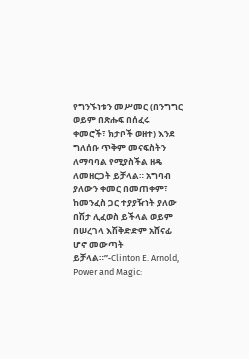የግንኙነቱን መሥመር (በንግግር ወይም በጽሑፍ በሰፈሩ ቀመሮች፣ ክታቦች ወዘተ) እንደ ግለሰቡ ጥቅም መናፍስትን ለማባባል የሚያስችል ዘዴ ለመዘርጋት ይቻላል። አግባብ ያለውን ቀመር በመጠቀም፣ ከመንፈስ ጋር ተያያዥነት ያለው በሽታ ሊፈወስ ይችላል ወይም በሠረገላ እሽቅድድም አሸናፊ ሆኖ መውጣት ይቻላል።”-Clinton E. Arnold, Power and Magic: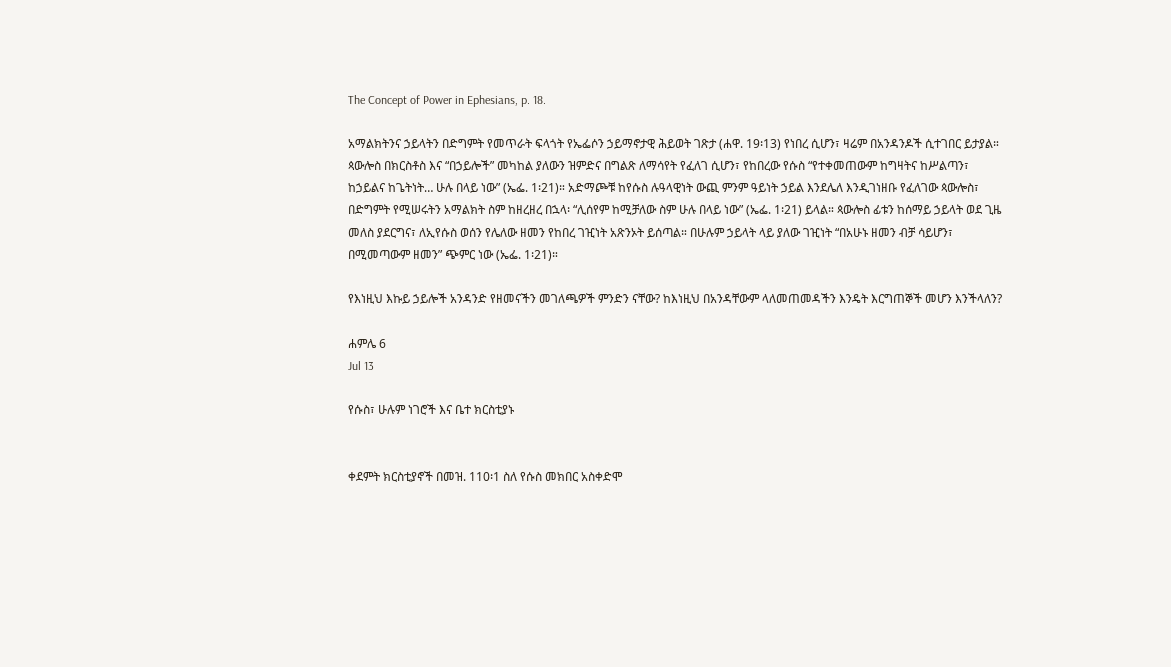The Concept of Power in Ephesians, p. 18.

አማልክትንና ኃይላትን በድግምት የመጥራት ፍላጎት የኤፌሶን ኃይማኖታዊ ሕይወት ገጽታ (ሐዋ. 19፡13) የነበረ ሲሆን፣ ዛሬም በአንዳንዶች ሲተገበር ይታያል። ጳውሎስ በክርስቶስ እና “በኃይሎች” መካከል ያለውን ዝምድና በግልጽ ለማሳየት የፈለገ ሲሆን፣ የከበረው የሱስ “የተቀመጠውም ከግዛትና ከሥልጣን፣ ከኃይልና ከጌትነት… ሁሉ በላይ ነው” (ኤፌ. 1፡21)። አድማጮቹ ከየሱስ ሉዓላዊነት ውጪ ምንም ዓይነት ኃይል እንደሌለ እንዲገነዘቡ የፈለገው ጳውሎስ፣ በድግምት የሚሠሩትን አማልክት ስም ከዘረዘረ በኋላ፡ “ሊሰየም ከሚቻለው ስም ሁሉ በላይ ነው” (ኤፌ. 1፡21) ይላል። ጳውሎስ ፊቱን ከሰማይ ኃይላት ወደ ጊዜ መለስ ያደርግና፣ ለኢየሱስ ወሰን የሌለው ዘመን የከበረ ገዢነት አጽንኦት ይሰጣል። በሁሉም ኃይላት ላይ ያለው ገዢነት “በአሁኑ ዘመን ብቻ ሳይሆን፣ በሚመጣውም ዘመን” ጭምር ነው (ኤፌ. 1፡21)።

የእነዚህ እኩይ ኃይሎች አንዳንድ የዘመናችን መገለጫዎች ምንድን ናቸው? ከእነዚህ በአንዳቸውም ላለመጠመዳችን እንዴት እርግጠኞች መሆን እንችላለን?

ሐምሌ 6
Jul 13

የሱስ፣ ሁሉም ነገሮች እና ቤተ ክርስቲያኑ


ቀደምት ክርስቲያኖች በመዝ. 110፡1 ስለ የሱስ መክበር አስቀድሞ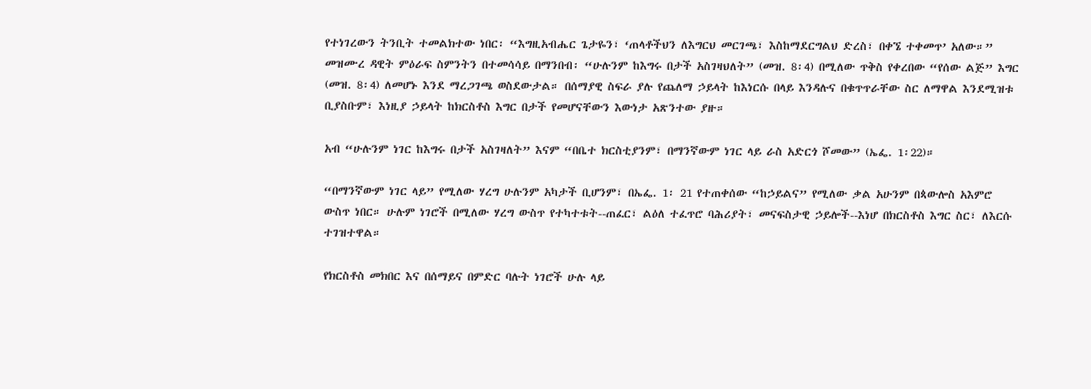የተነገረውን ትንቢት ተመልክተው ነበር፡ “እግዚአብሔር ጌታዬን፣ ‘ጠላቶችህን ለእግርህ መርገጫ፣ እስከማደርግልህ ድረስ፣ በቀኜ ተቀመጥ’ አለው።” መዝሙረ ዳዊት ምዕራፍ ስምንትን በተመሳሳይ በማንበብ፡ “ሁሉንም ከእግሩ በታች አስገዛህለት” (መዝ. 8፡4) በሚለው ጥቅስ የቀረበው “የሰው ልጅ” እግር (መዝ. 8፡4) ለመሆኑ እንደ ማረጋገጫ ወስደውታል። በሰማያዊ ስፍራ ያሉ የጨለማ ኃይላት ከእነርሱ በላይ እንዳሉና በቁጥጥራቸው ስር ለማዋል እንደሚዝቱ ቢያስቡም፣ እነዚያ ኃይላት ከክርስቶስ እግር በታች የመሆናቸውን እውነታ አጽንተው ያዙ።

አብ “ሁሉንም ነገር ከእግሩ በታች አስገዛለት” እናም “በቤተ ክርስቲያንም፣ በማንኛውም ነገር ላይ ራስ አድርጎ ሾመው” (ኤፌ. 1፡22)።

“በማንኛውም ነገር ላይ” የሚለው ሃረግ ሁሉንም አካታች ቢሆንም፣ በኤፌ. 1፡ 21 የተጠቀሰው “ከኃይልና” የሚለው ቃል አሁንም በጳውሎስ አእምሮ ውስጥ ነበር። ሁሉም ነገሮች በሚለው ሃረግ ውስጥ የተካተቱት--ጠፈር፣ ልዕለ ተፈጥሮ ባሕሪያት፣ መናፍስታዊ ኃይሎች--እነሆ በክርስቶስ እግር ስር፣ ለእርሱ ተገዝተዋል።

የክርስቶስ መክበር እና በሰማይና በምድር ባሉት ነገሮች ሁሉ ላይ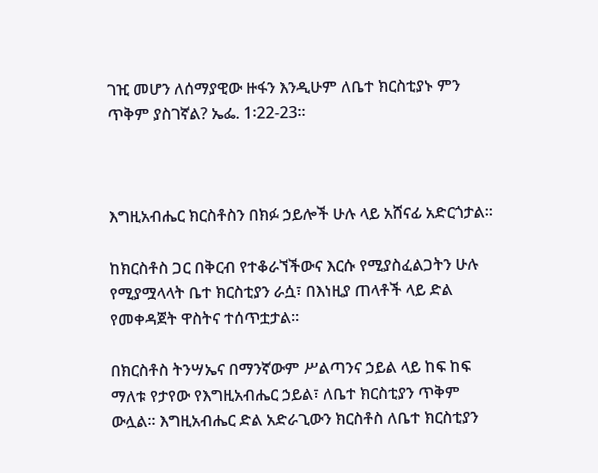ገዢ መሆን ለሰማያዊው ዙፋን እንዲሁም ለቤተ ክርስቲያኑ ምን ጥቅም ያስገኛል? ኤፌ. 1፡22-23።



እግዚአብሔር ክርስቶስን በክፉ ኃይሎች ሁሉ ላይ አሸናፊ አድርጎታል።

ከክርስቶስ ጋር በቅርብ የተቆራኘችውና እርሱ የሚያስፈልጋትን ሁሉ የሚያሟላላት ቤተ ክርስቲያን ራሷ፣ በእነዚያ ጠላቶች ላይ ድል የመቀዳጀት ዋስትና ተሰጥቷታል።

በክርስቶስ ትንሣኤና በማንኛውም ሥልጣንና ኃይል ላይ ከፍ ከፍ ማለቱ የታየው የእግዚአብሔር ኃይል፣ ለቤተ ክርስቲያን ጥቅም ውሏል። እግዚአብሔር ድል አድራጊውን ክርስቶስ ለቤተ ክርስቲያን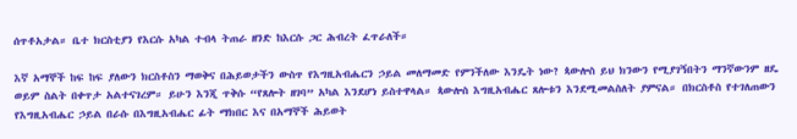ሰጥቶአታል። ቤተ ክርስቲያን የእርሱ አካል ተብላ ትጠራ ዘንድ ከእርሱ ጋር ሕብረት ፈጥራለች።

እኛ አማኞች ከፍ ከፍ ያለውን ክርስቶስን ማወቅና በሕይወታችን ውስጥ የእግዚአብሔርን ኃይል መለማመድ የምንችለው እንዴት ነው? ጳውሎስ ይህ ክንውን የሚያገኝበትን ማንኛውንም ዘዴ ወይም ስልት በቀጥታ አልተናገረም። ይሁን እንጂ ጥቅሱ “የጸሎት ዘገባ” አካል እንደሆነ ይስተዋላል። ጳውሎስ እግዚአብሔር ጸሎቱን እንደሚመልስለት ያምናል። በክርስቶስ የተገለጠውን የእግዚአብሔር ኃይል በራሱ በእግዚአብሔር ፊት ማክበር እና በአማኞች ሕይወት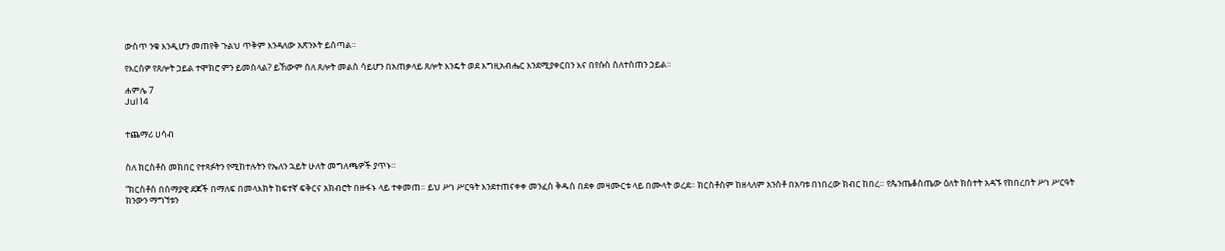ውስጥ ንቁ እንዲሆን መጠየቅ ጉልህ ጥቅም እንዳለው አጽንኦት ይሰጣል።

የእርስዎ የጸሎት ኃይል ተሞክሮ ምን ይመስላል? ይኸውም ስለ ጸሎት መልስ ሳይሆን በአጠቃላይ ጸሎት እንዴት ወደ እግዚአብሔር እንደሚያቀርበን እና በየሱስ ስለተሰጠን ኃይል።

ሐምሌ 7
Jul 14


ተጨማሪ ሀሳብ


ስለ ክርስቶስ መክበር የተጻፉትን የሚከተሉትን የኤለን ኋይት ሁለት መግለጫዎች ያጥኑ።

“ክርስቶስ በሰማያዊ ደጆች በማለፍ በመላእክት ከፍተኛ ፍቅርና አክብሮት በዙፋኑ ላይ ተቀመጠ። ይህ ሥነ ሥርዓት እንደተጠናቀቀ መንፈስ ቅዱስ በደቀ መዛሙርቱ ላይ በሙላት ወረደ። ክርስቶስም ከዘላለም አንስቶ በአባቱ በነበረው ክብር ከበረ። የጴንጤቆስጤው ዕለት ክስተት አዳኙ የከበረበት ሥነ ሥርዓት ክንውን ማግኘቱን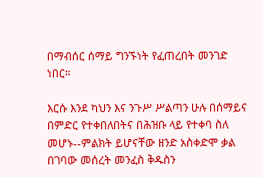በማብሰር ሰማይ ግንኙነት የፈጠረበት መንገድ ነበር።

እርሱ እንደ ካህን እና ንጉሥ ሥልጣን ሁሉ በሰማይና በምድር የተቀበለበትና በሕዝቡ ላይ የተቀባ ስለ መሆኑ--ምልክት ይሆናቸው ዘንድ አስቀድሞ ቃል በገባው መሰረት መንፈስ ቅዱስን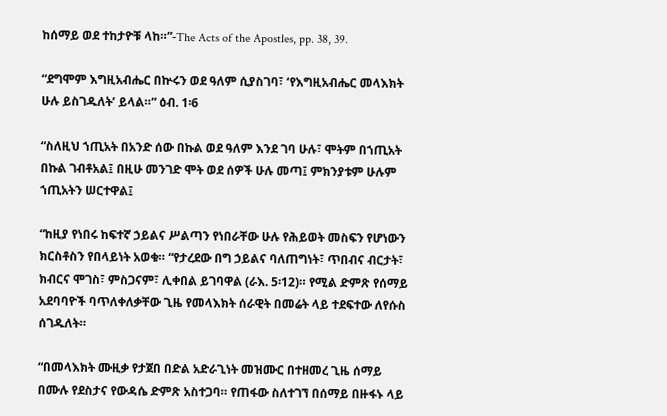ከሰማይ ወደ ተከታዮቹ ላከ።”-The Acts of the Apostles, pp. 38, 39.

“ደግሞም እግዚአብሔር በኵሩን ወደ ዓለም ሲያስገባ፣ ‘የእግዚአብሔር መላእክት ሁሉ ይስገዱለት’ ይላል።” ዕብ. 1፡6

“ስለዚህ ኀጢአት በአንድ ሰው በኩል ወደ ዓለም እንደ ገባ ሁሉ፣ ሞትም በኀጢአት በኩል ገብቶአል፤ በዚሁ መንገድ ሞት ወደ ሰዎች ሁሉ መጣ፤ ምክንያቱም ሁሉም ኀጢአትን ሠርተዋል፤

“ከዚያ የነበሩ ከፍተኛ ኃይልና ሥልጣን የነበራቸው ሁሉ የሕይወት መስፍን የሆነውን ክርስቶስን የበላይነት አወቁ። “የታረደው በግ ኃይልና ባለጠግነት፣ ጥበብና ብርታት፣ ክብርና ሞገስ፣ ምስጋናም፣ ሊቀበል ይገባዋል (ራእ. 5፡12)። የሚል ድምጽ የሰማይ አደባባዮች ባጥለቀለቃቸው ጊዜ የመላእክት ሰራዊት በመሬት ላይ ተደፍተው ለየሱስ ሰገዱለት።

“በመላእክት ሙዚቃ የታጀበ በድል አድራጊነት መዝሙር በተዘመረ ጊዜ ሰማይ በሙሉ የደስታና የውዳሴ ድምጽ አስተጋባ። የጠፋው ስለተገኘ በሰማይ በዙፋኑ ላይ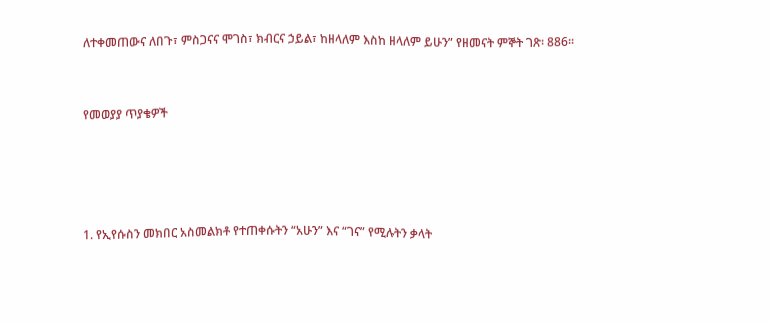ለተቀመጠውና ለበጉ፣ ምስጋናና ሞገስ፣ ክብርና ኃይል፣ ከዘላለም እስከ ዘላለም ይሁን” የዘመናት ምኞት ገጽ፡ 886።


የመወያያ ጥያቄዎች




1. የኢየሱስን መክበር አስመልክቶ የተጠቀሱትን “አሁን” እና “ገና” የሚሉትን ቃላት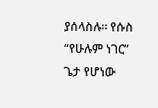ያሰላስሉ። የሱስ “የሁሉም ነገር” ጌታ የሆነው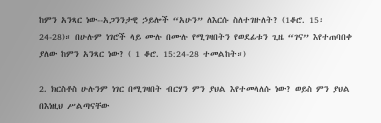ከምን አንጻር ነው--አጋንንታዊ ኃይሎች “አሁን” ለእርሱ ስለተገዙለት? (1ቆሮ. 15፡ 24-28)። በሁሉም ነገሮች ላይ ሙሉ በሙሉ የሚገዛበትን የወደፊቱን ጊዜ “ገና” እየተጠባበቀ ያለው ከምን አንጻር ነው? ( 1 ቆሮ. 15:24-28 ተመልከት።)

2. ክርስቶስ ሁሉንም ነገር በሚገዛበት ብርሃን ምን ያህል እየተመላለሱ ነው? ወይስ ምን ያህል በእነዚህ ሥልጣናቸው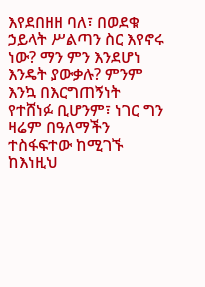እየደበዘዘ ባለ፣ በወደቁ ኃይላት ሥልጣን ስር እየኖሩ ነው? ማን ምን እንደሆነ እንዴት ያውቃሉ? ምንም እንኳ በእርግጠኝነት የተሸነፉ ቢሆንም፣ ነገር ግን ዛሬም በዓለማችን ተስፋፍተው ከሚገኙ ከእነዚህ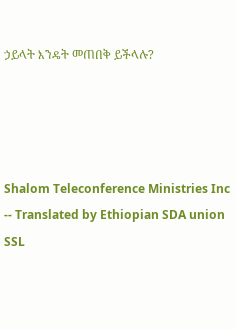ኃይላት እንዴት መጠበቅ ይችላሉ?




Shalom Teleconference Ministries Inc -- Translated by Ethiopian SDA union SSL